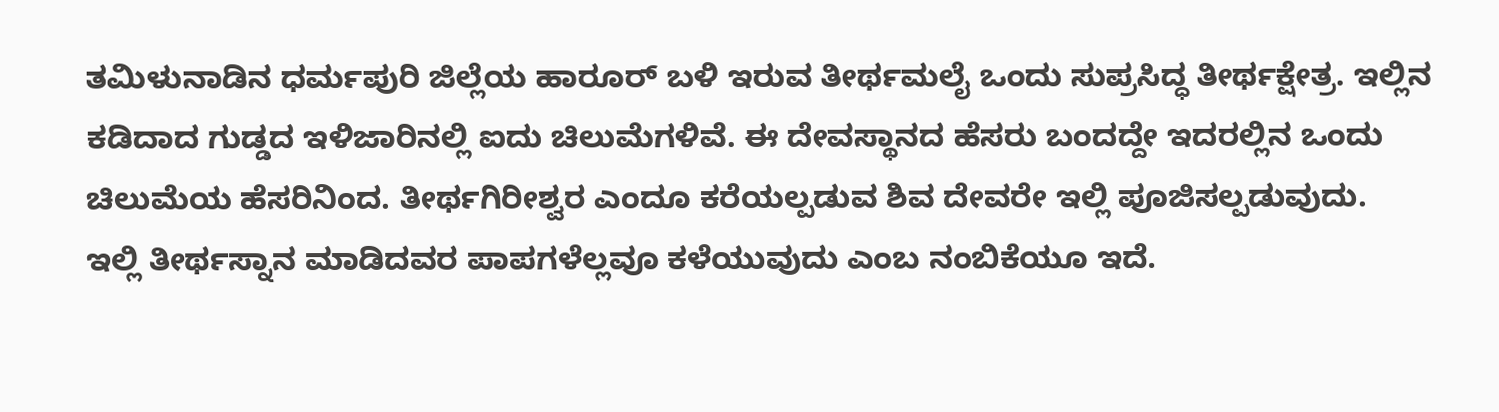ತಮಿಳುನಾಡಿನ ಧರ್ಮಪುರಿ ಜಿಲ್ಲೆಯ ಹಾರೂರ್ ಬಳಿ ಇರುವ ತೀರ್ಥಮಲೈ ಒಂದು ಸುಪ್ರಸಿದ್ಧ ತೀರ್ಥಕ್ಷೇತ್ರ. ಇಲ್ಲಿನ ಕಡಿದಾದ ಗುಡ್ಡದ ಇಳಿಜಾರಿನಲ್ಲಿ ಐದು ಚಿಲುಮೆಗಳಿವೆ. ಈ ದೇವಸ್ಥಾನದ ಹೆಸರು ಬಂದದ್ದೇ ಇದರಲ್ಲಿನ ಒಂದು ಚಿಲುಮೆಯ ಹೆಸರಿನಿಂದ. ತೀರ್ಥಗಿರೀಶ್ವರ ಎಂದೂ ಕರೆಯಲ್ಪಡುವ ಶಿವ ದೇವರೇ ಇಲ್ಲಿ ಪೂಜಿಸಲ್ಪಡುವುದು.
ಇಲ್ಲಿ ತೀರ್ಥಸ್ನಾನ ಮಾಡಿದವರ ಪಾಪಗಳೆಲ್ಲವೂ ಕಳೆಯುವುದು ಎಂಬ ನಂಬಿಕೆಯೂ ಇದೆ.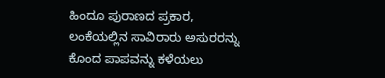ಹಿಂದೂ ಪುರಾಣದ ಪ್ರಕಾರ, ಲಂಕೆಯಲ್ಲಿನ ಸಾವಿರಾರು ಅಸುರರನ್ನು ಕೊಂದ ಪಾಪವನ್ನು ಕಳೆಯಲು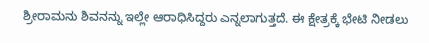ಶ್ರೀರಾಮನು ಶಿವನನ್ನು ಇಲ್ಲೇ ಆರಾಧಿಸಿದ್ದರು ಎನ್ನಲಾಗುತ್ತದೆ. ಈ ಕ್ಷೇತ್ರಕ್ಕೆ ಭೇಟಿ ನೀಡಲು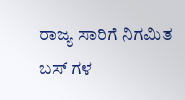ರಾಜ್ಯ ಸಾರಿಗೆ ನಿಗಮಿತ ಬಸ್ ಗಳ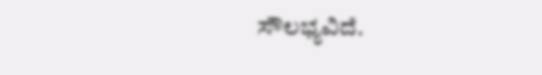ಸೌಲಭ್ಯವಿದೆ.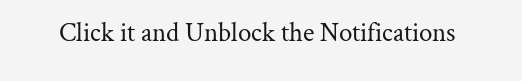Click it and Unblock the Notifications